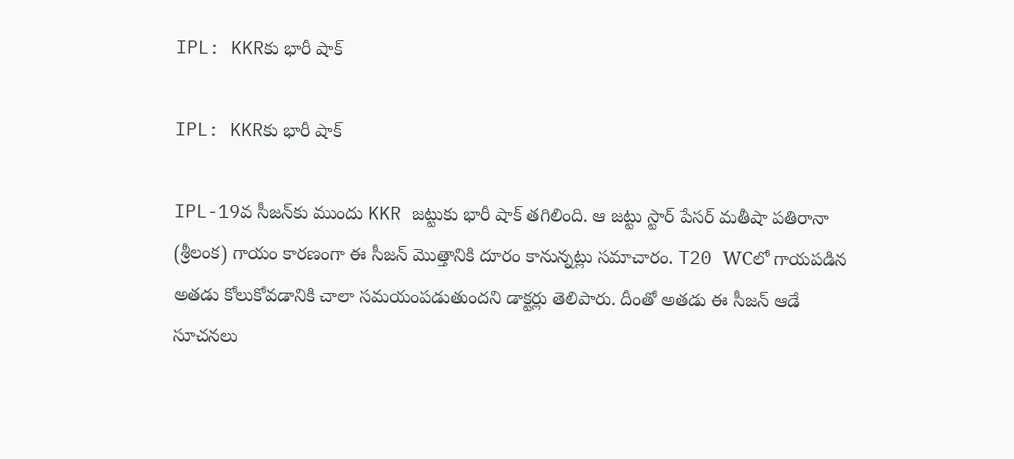IPL: KKRకు భారీ షాక్‌

IPL: KKRకు భారీ షాక్‌

IPL-19వ సీజ‌న్‌కు ముందు KKR జట్టుకు భారీ షాక్ త‌గిలింది. ఆ జట్టు స్టార్ పేస‌ర్ మ‌తీషా ప‌తిరానా (శ్రీలంక) గాయం కార‌ణంగా ఈ సీజ‌న్ మొత్తానికి దూరం కానున్న‌ట్లు సమాచారం. T20 WCలో గాయ‌ప‌డిన అత‌డు కోలుకోవ‌డానికి చాలా స‌మయంప‌డుతుంద‌ని డాక్టర్లు తెలిపారు. దీంతో అతడు ఈ సీజన్ ఆడే సూచనలు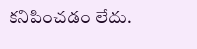కనిపించడం లేదు.